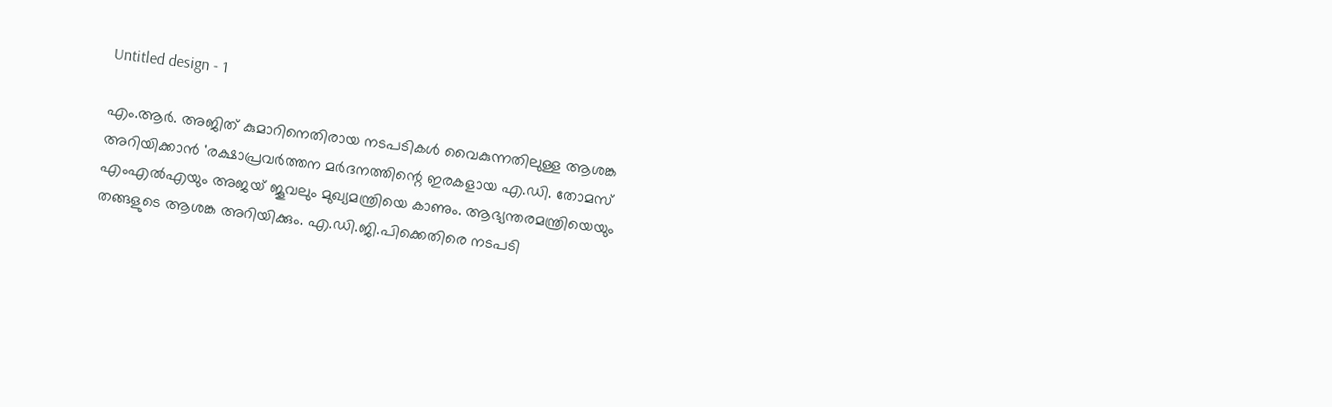Untitled design - 1

എം.ആർ. അജിത് കുമാറിനെതിരായ നടപടികൾ വൈകുന്നതിലുള്ള ആശങ്ക അറിയിക്കാൻ 'രക്ഷാപ്രവർത്തന മര്‍ദനത്തിന്റെ ഇരകളായ എ.ഡി. തോമസ് എംഎൽഎയും അജയ് ജൂവലും മുഖ്യമന്ത്രിയെ കാണും. ആഭ്യന്തരമന്ത്രിയെയും തങ്ങളുടെ ആശങ്ക അറിയിക്കും. എ.ഡി.ജി.പിക്കെതിരെ നടപടി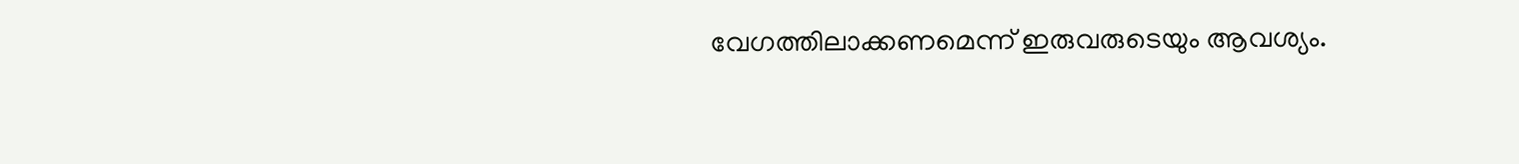വേഗത്തിലാക്കണമെന്ന് ഇരുവരുടെയും ആവശ്യം.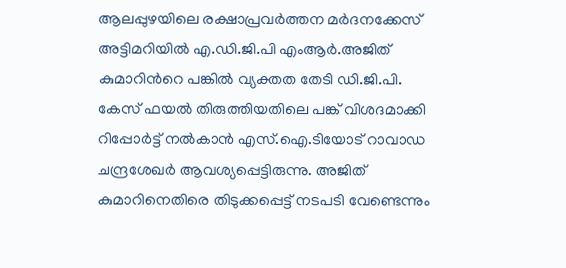ആലപ്പുഴയിലെ രക്ഷാപ്രവര്‍ത്തന മര്‍ദനക്കേസ് അട്ടിമറിയില്‍ എ.ഡി.ജി.പി എംആര്‍.അജിത് കുമാറിന്‍റെ പങ്കില്‍ വ്യക്തത തേടി ഡി.ജി.പി. കേസ് ഫയല്‍ തിരുത്തിയതിലെ പങ്ക് വിശദമാക്കി റിപ്പോര്‍ട്ട് നല്‍കാന്‍ എസ്.ഐ.ടിയോട് റാവാഡ ചന്ദ്രശേഖര്‍ ആവശ്യപ്പെട്ടിരുന്നു. അജിത് കുമാറിനെതിരെ തിടുക്കപ്പെട്ട് നടപടി വേണ്ടെന്നും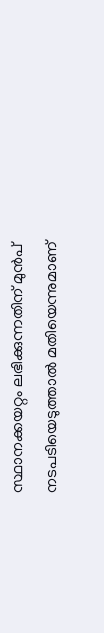സ്ഥാനക്കയറ്റം ലഭിക്കുന്നതിന് മുന്‍പ് നടപടിയെടുത്താല്‍ മതിയെന്നുമാണ്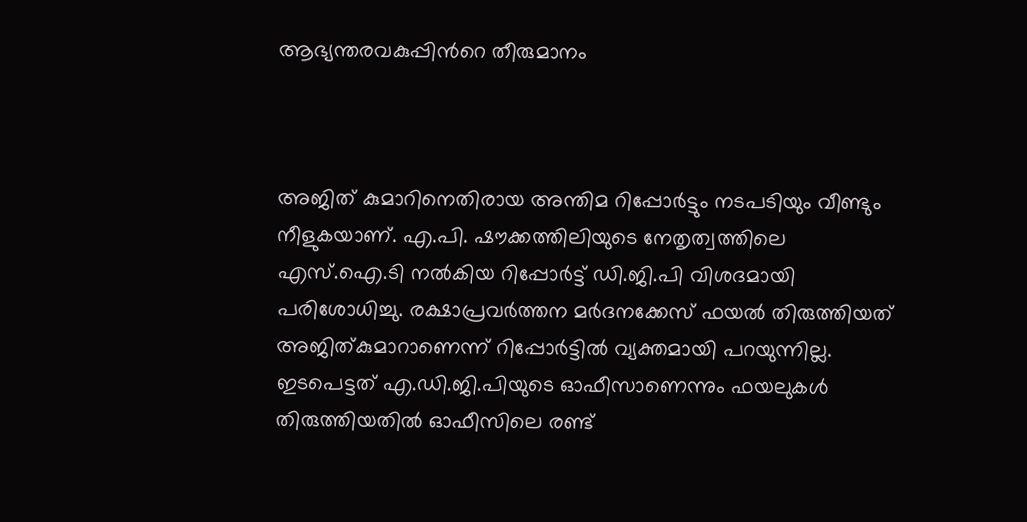ആഭ്യന്തരവകുപ്പിന്‍റെ തീരുമാനം



അജിത് കുമാറിനെതിരായ അന്തിമ റിപ്പോര്‍ട്ടും നടപടിയും വീണ്ടും നീളുകയാണ്. എ.പി. ഷൗക്കത്തിലിയുടെ നേതൃത്വത്തിലെ എസ്.ഐ.ടി നല്‍കിയ റിപ്പോര്‍ട്ട് ഡി.ജി.പി വിശദമായി പരിശോധിച്ചു. രക്ഷാപ്രവര്‍ത്തന മര്‍ദനക്കേസ് ഫയല്‍ തിരുത്തിയത് അജിത്കുമാറാണെന്ന് റിപ്പോര്‍ട്ടില്‍ വ്യക്തമായി പറയുന്നില്ല. ഇടപെട്ടത് എ.ഡി.ജി.പിയുടെ ഓഫീസാണെന്നും ഫയലുകള്‍ തിരുത്തിയതില്‍ ഓഫീസിലെ രണ്ട്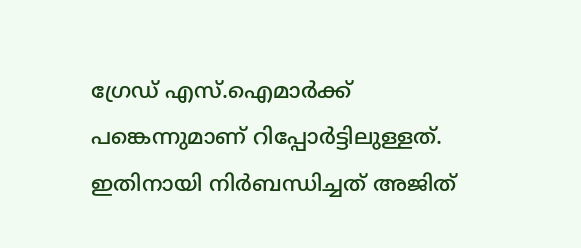ഗ്രേഡ് എസ്.ഐമാര്‍ക്ക് പങ്കെന്നുമാണ് റിപ്പോര്‍ട്ടിലുള്ളത്. ഇതിനായി നിര്‍ബന്ധിച്ചത് അജിത്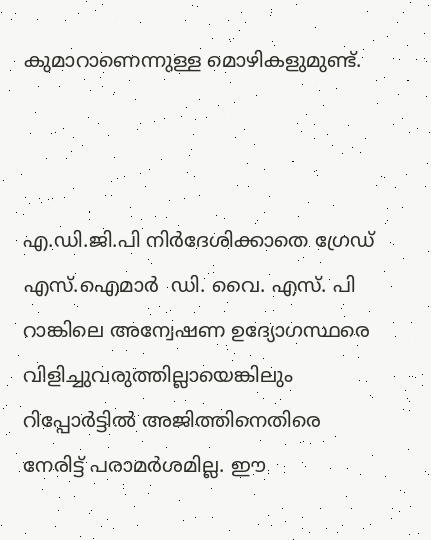കുമാറാണെന്നുള്ള മൊഴികളുമുണ്ട്.



എ.ഡി.ജി.പി നിര്‍ദേശിക്കാതെ ഗ്രേഡ് എസ്.ഐമാര്‍  ഡി. വൈ. എസ്. പി റാങ്കിലെ അന്വേഷണ ഉദ്യോഗസ്ഥരെ വിളിച്ചുവരുത്തില്ലായെങ്കിലും റിപ്പോര്‍ട്ടില്‍ അജിത്തിനെതിരെ നേരിട്ട് പരാമര്‍ശമില്ല. ഈ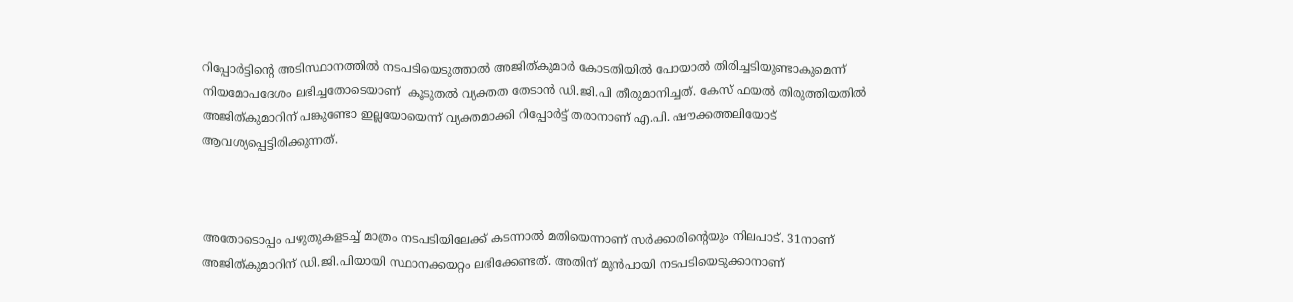റിപ്പോര്‍ട്ടിന്‍റെ അടിസ്ഥാനത്തില്‍ നടപടിയെടുത്താല്‍ അജിത്കുമാര്‍ കോടതിയില്‍ പോയാല്‍ തിരിച്ചടിയുണ്ടാകുമെന്ന് നിയമോപദേശം ലഭിച്ചതോടെയാണ്  കൂടുതല്‍ വ്യക്തത തേടാന്‍ ഡി.ജി.പി തീരുമാനിച്ചത്. കേസ് ഫയല്‍ തിരുത്തിയതില്‍ അജിത്കുമാറിന് പങ്കുണ്ടോ ഇല്ലയോയെന്ന് വ്യക്തമാക്കി റിപ്പോര്‍ട്ട് തരാനാണ് എ.പി. ഷൗക്കത്തലിയോട് ആവശ്യപ്പെട്ടിരിക്കുന്നത്.



അതോടൊപ്പം പഴുതുകളടച്ച് മാത്രം നടപടിയിലേക്ക് കടന്നാല്‍ മതിയെന്നാണ് സര്‍ക്കാരിന്‍റെയും നിലപാട്. 31നാണ് അജിത്കുമാറിന് ഡി.ജി.പിയായി സ്ഥാനക്കയറ്റം ലഭിക്കേണ്ടത്. അതിന് മുന്‍പായി നടപടിയെടുക്കാനാണ്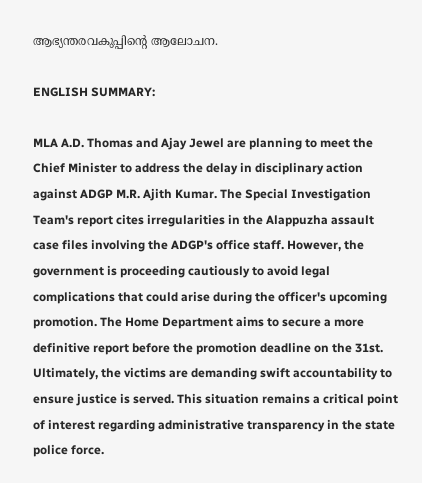ആഭ്യന്തരവകുപ്പിന്‍റെ ആലോചന.

ENGLISH SUMMARY:

MLA A.D. Thomas and Ajay Jewel are planning to meet the Chief Minister to address the delay in disciplinary action against ADGP M.R. Ajith Kumar. The Special Investigation Team's report cites irregularities in the Alappuzha assault case files involving the ADGP's office staff. However, the government is proceeding cautiously to avoid legal complications that could arise during the officer's upcoming promotion. The Home Department aims to secure a more definitive report before the promotion deadline on the 31st. Ultimately, the victims are demanding swift accountability to ensure justice is served. This situation remains a critical point of interest regarding administrative transparency in the state police force.